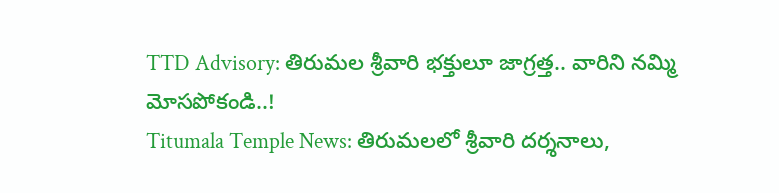TTD Advisory: తిరుమల శ్రీవారి భక్తులూ జాగ్రత్త.. వారిని నమ్మి మోసపోకండి..!
Titumala Temple News: తిరుమలలో శ్రీవారి దర్శనాలు,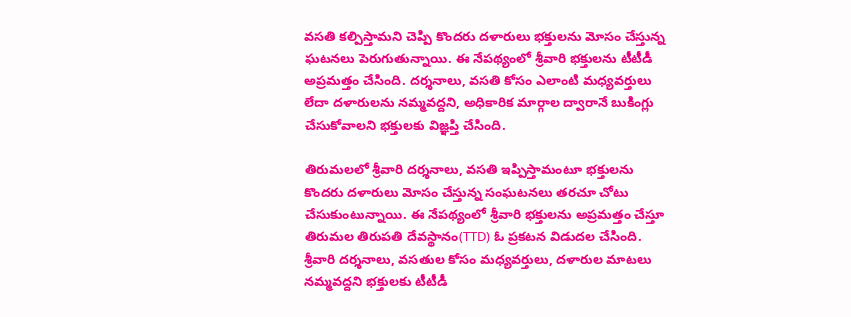వసతి కల్పిస్తామని చెప్పి కొందరు దళారులు భక్తులను మోసం చేస్తున్న ఘటనలు పెరుగుతున్నాయి. ఈ నేపథ్యంలో శ్రీవారి భక్తులను టీటీడీ అప్రమత్తం చేసింది. దర్శనాలు, వసతి కోసం ఎలాంటి మధ్యవర్తులు లేదా దళారులను నమ్మవద్దని, అధికారిక మార్గాల ద్వారానే బుకింగ్లు చేసుకోవాలని భక్తులకు విజ్ఞప్తి చేసింది.

తిరుమలలో శ్రీవారి దర్శనాలు, వసతి ఇప్పిస్తామంటూ భక్తులను కొందరు దళారులు మోసం చేస్తున్న సంఘటనలు తరచూ చోటు చేసుకుంటున్నాయి. ఈ నేపథ్యంలో శ్రీవారి భక్తులను అప్రమత్తం చేస్తూ తిరుమల తిరుపతి దేవస్థానం(TTD) ఓ ప్రకటన విడుదల చేసింది. శ్రీవారి దర్శనాలు, వసతుల కోసం మధ్యవర్తులు, దళారుల మాటలు నమ్మవద్దని భక్తులకు టీటీడీ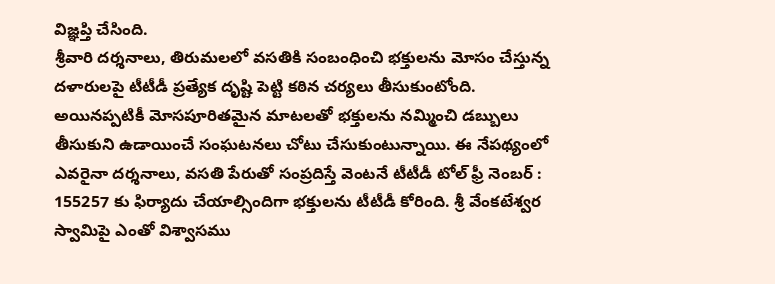విజ్ఞప్తి చేసింది.
శ్రీవారి దర్శనాలు, తిరుమలలో వసతికి సంబంధించి భక్తులను మోసం చేస్తున్న దళారులపై టీటీడీ ప్రత్యేక దృష్టి పెట్టి కఠిన చర్యలు తీసుకుంటోంది. అయినప్పటికీ మోసపూరితమైన మాటలతో భక్తులను నమ్మించి డబ్బులు తీసుకుని ఉడాయించే సంఘటనలు చోటు చేసుకుంటున్నాయి. ఈ నేపథ్యంలో ఎవరైనా దర్శనాలు, వసతి పేరుతో సంప్రదిస్తే వెంటనే టీటీడీ టోల్ ఫ్రీ నెంబర్ : 155257 కు ఫిర్యాదు చేయాల్సిందిగా భక్తులను టీటీడీ కోరింది. శ్రీ వేంకటేశ్వర స్వామిపై ఎంతో విశ్వాసము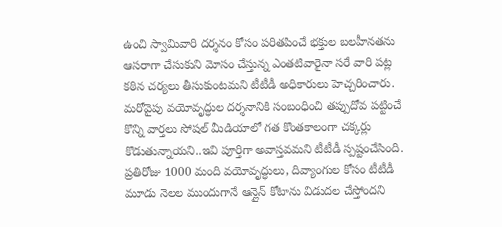ఉంచి స్వామివారి దర్శనం కోసం పరితపించే భక్తుల బలహీనతను ఆసరాగా చేసుకుని మోసం చేస్తున్న ఎంతటివారైనా సరే వారి పట్ల కఠిన చర్యలు తీసుకుంటమని టీటీడీ అధికారులు హెచ్చరించారు.
మరోవైపు వయోవృద్ధుల దర్శనానికి సంబంధించి తప్పుదోవ పట్టించే కొన్ని వార్తలు సోషల్ మీడియాలో గత కొంతకాలంగా చక్కర్లు కొడుతున్నాయని..ఇవి పూర్తిగా అవాస్తవమని టీటీడీ స్పష్టంచేసింది. ప్రతిరోజు 1000 మంది వయోవృద్ధులు, దివ్యాంగుల కోసం టీటీడీ మూడు నెలల ముందుగానే ఆన్లైన్ కోటాను విడుదల చేస్తోందని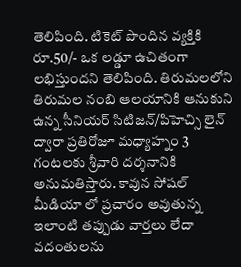తెలిపింది. టికెట్ పొందిన వ్యక్తికి రూ.50/- ఒక లడ్డూ ఉచితంగా లభిస్తుందని తెలిపింది. తిరుమలలోని తిరుమల నంబి ఆలయానికి ఆనుకుని ఉన్న సీనియర్ సిటిజన్/పిహెచ్సి లైన్ ద్వారా ప్రతిరోజూ మధ్యాహ్నం 3 గంటలకు శ్రీవారి దర్శనానికి అనుమతిస్తారు. కావున సోషల్ మీడియా లో ప్రచారం అవుతున్న ఇలాంటి తప్పుడు వార్తలు లేదా వదంతులను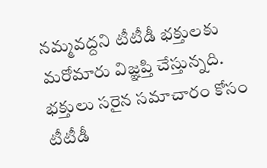నమ్మవద్దని టీటీడీ భక్తులకు మరోమారు విజ్ఞప్తి చేస్తున్నది.
భక్తులు సరైన సమాచారం కోసం టీటీడీ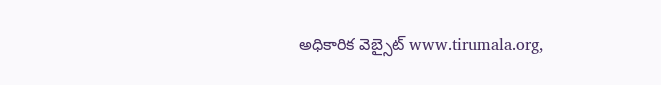అధికారిక వెబ్సైట్ www.tirumala.org,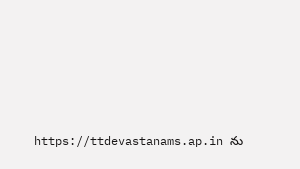https://ttdevastanams.ap.in ను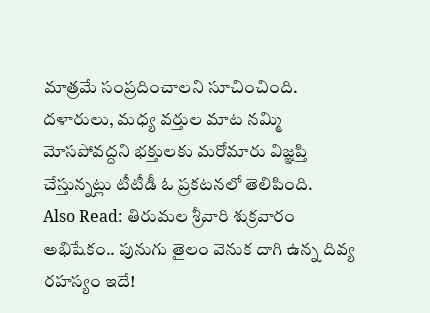మాత్రమే సంప్రదించాలని సూచించింది. దళారులు, మధ్య వర్తుల మాట నమ్మి మోసపోవద్దని భక్తులకు మరోమారు విజ్ఞప్తి చేస్తున్నట్లు టీటీడీ ఓ ప్రకటనలో తెలిపింది.
Also Read: తిరుమల శ్రీవారి శుక్రవారం అభిషేకం.. పునుగు తైలం వెనుక దాగి ఉన్న దివ్య రహస్యం ఇదే!